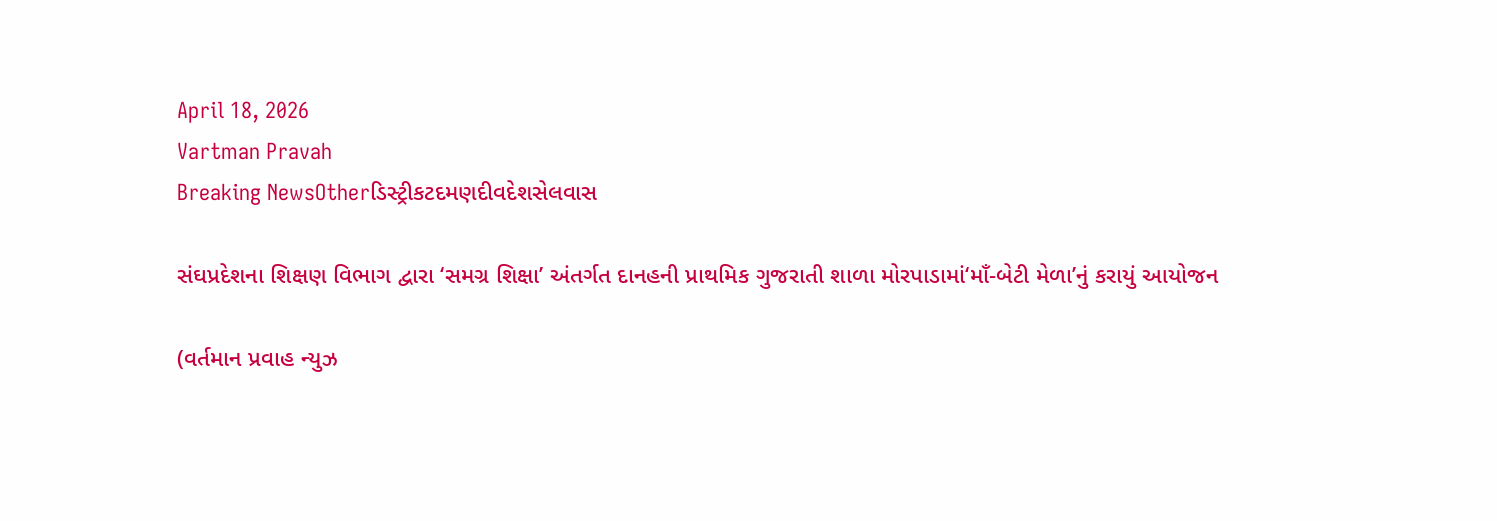April 18, 2026
Vartman Pravah
Breaking NewsOtherડિસ્ટ્રીકટદમણદીવદેશસેલવાસ

સંઘપ્રદેશના શિક્ષણ વિભાગ દ્વારા ‘સમગ્ર શિક્ષા’ અંતર્ગત દાનહની પ્રાથમિક ગુજરાતી શાળા મોરપાડામાં‘માઁ-બેટી મેળા’નું કરાયું આયોજન

(વર્તમાન પ્રવાહ ન્‍યુઝ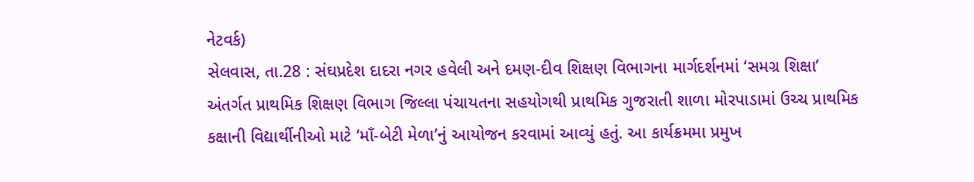નેટવર્ક)
સેલવાસ, તા.28 : સંઘપ્રદેશ દાદરા નગર હવેલી અને દમણ-દીવ શિક્ષણ વિભાગના માર્ગદર્શનમાં ‘સમગ્ર શિક્ષા’ અંતર્ગત પ્રાથમિક શિક્ષણ વિભાગ જિલ્લા પંચાયતના સહયોગથી પ્રાથમિક ગુજરાતી શાળા મોરપાડામાં ઉચ્‍ચ પ્રાથમિક કક્ષાની વિદ્યાર્થીનીઓ માટે ‘માઁ-બેટી મેળા’નું આયોજન કરવામાં આવ્‍યું હતું. આ કાર્યક્રમમા પ્રમુખ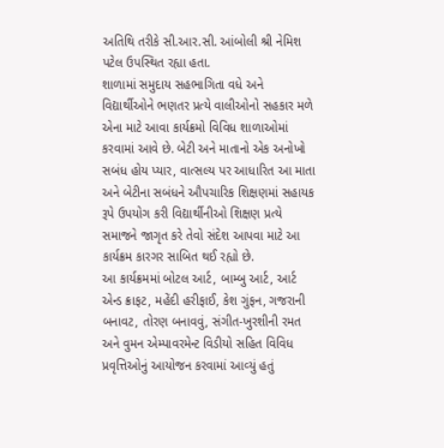અતિથિ તરીકે સી.આર.સી. આંબોલી શ્રી નેમિશ પટેલ ઉપસ્‍થિત રહ્યા હતા.
શાળામાં સમુદાય સહભાગિતા વધે અને વિદ્યાર્થીઓને ભણતર પ્રત્‍યે વાલીઓનો સહકાર મળે એના માટે આવા કાર્યક્રમો વિવિધ શાળાઓમાં કરવામાં આવે છે. બેટી અને માતાનો એક અનોખો સબંધ હોય પ્‍યાર, વાત્‍સલ્‍ય પર આધારિત આ માતા અને બેટીના સબંધને ઔપચારિક શિક્ષણમાં સહાયક રૂપે ઉપયોગ કરી વિદ્યાર્થીનીઓ શિક્ષણ પ્રત્‍યે સમાજને જાગૃત કરે તેવો સંદેશ આપવા માટે આ કાર્યક્રમ કારગર સાબિત થઈ રહ્યો છે.
આ કાર્યક્રમમાં બોટલ આર્ટ, બામ્‍બુ આર્ટ, આર્ટ એન્‍ડ ક્રાફટ, મહેંદી હરીફાઈ, કેશ ગુંફન, ગજરાની બનાવટ, તોરણ બનાવવું, સંગીત-ખુરશીની રમત અને વુમન એમ્‍પાવરમેન્‍ટ વિડીયો સહિત વિવિધ પ્રવૃત્તિઓનું આયોજન કરવામાં આવ્‍યું હતું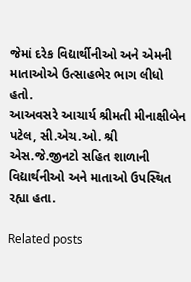જેમાં દરેક વિદ્યાર્થીનીઓ અને એમની માતાઓએ ઉત્‍સાહભેર ભાગ લીધો હતો.
આઅવસરે આચાર્ય શ્રીમતી મીનાક્ષીબેન પટેલ, સી.એચ.ઓ. શ્રી એસ.જે.જીનટો સહિત શાળાની વિદ્યાર્થનીઓ અને માતાઓ ઉપસ્‍થિત રહ્યા હતા.

Related posts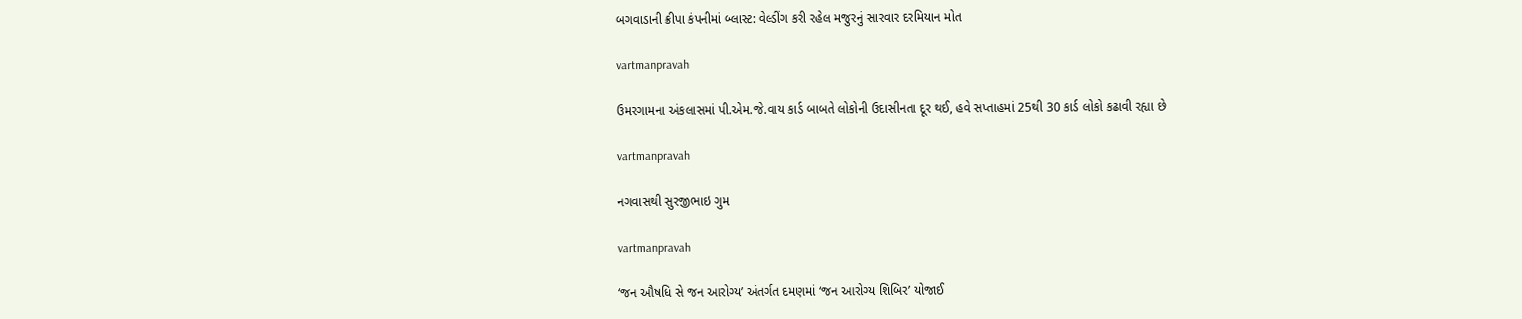બગવાડાની ક્રીપા કંપનીમાં બ્‍લાસ્‍ટ: વેલ્‍ડીંગ કરી રહેલ મજુરનું સારવાર દરમિયાન મોત

vartmanpravah

ઉમરગામના અંકલાસમાં પી.એમ.જે.વાય કાર્ડ બાબતે લોકોની ઉદાસીનતા દૂર થઈ, હવે સપ્તાહમાં 25થી 30 કાર્ડ લોકો કઢાવી રહ્યા છે

vartmanpravah

નગવાસથી સુરજીભાઇ ગુમ

vartmanpravah

‘જન ઔષધિ સે જન આરોગ્‍ય’ અંતર્ગત દમણમાં ‘જન આરોગ્‍ય શિબિર’ યોજાઈ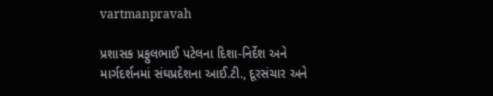vartmanpravah

પ્રશાસક પ્રફુલભાઈ પટેલના દિશા-નિર્દેશ અને માર્ગદર્શનમાં સંઘપ્રદેશના આઈ.ટી., દૂરસંચાર અને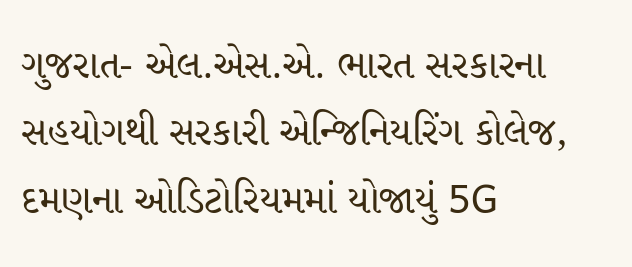ગુજરાત- એલ.એસ.એ. ભારત સરકારના સહયોગથી સરકારી એન્‍જિનિયરિંગ કોલેજ, દમણના ઓડિટોરિયમમાં યોજાયું 5G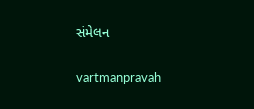સંમેલન

vartmanpravah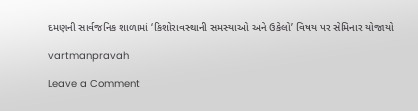દમણની સાર્વજનિક શાળામાં ‘કિશોરાવસ્‍થાની સમસ્‍યાઓ અને ઉકેલો’ વિષય પર સેમિનાર યોજાયો

vartmanpravah

Leave a Comment